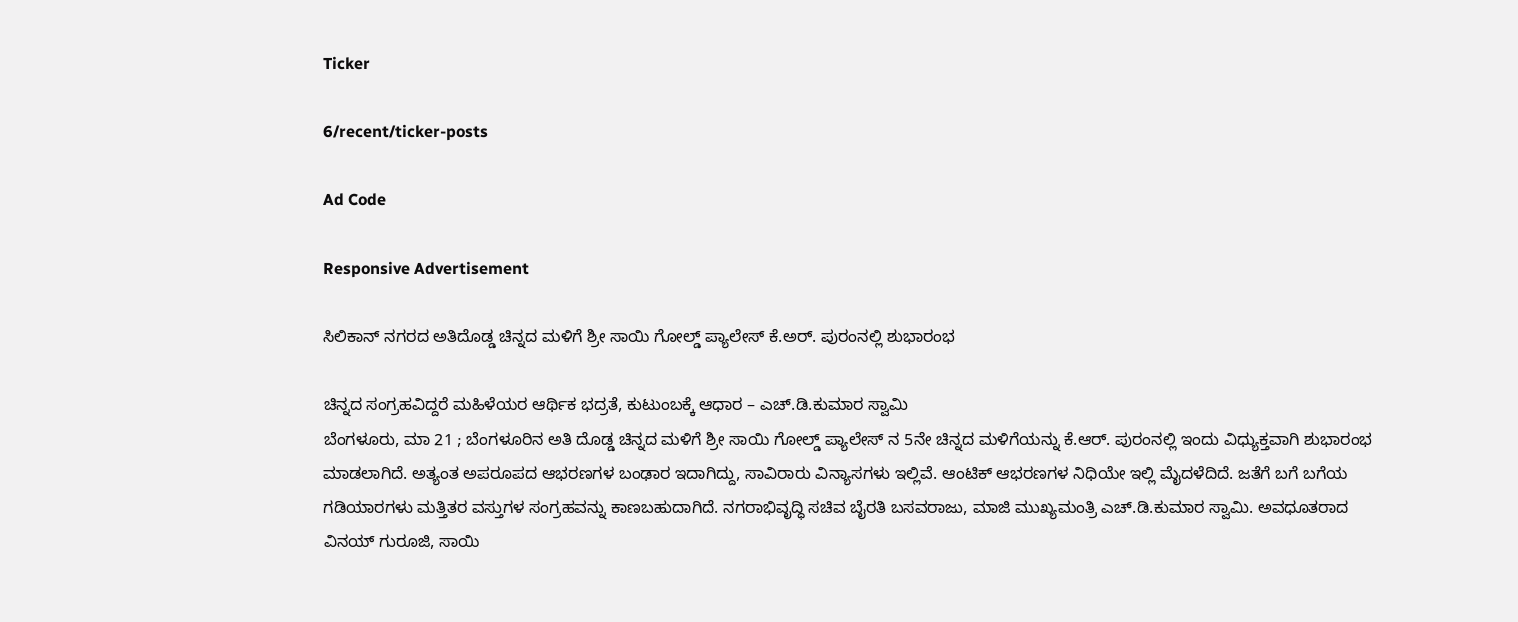Ticker

6/recent/ticker-posts

Ad Code

Responsive Advertisement

ಸಿಲಿಕಾನ್ ನಗರದ ಅತಿದೊಡ್ಡ ಚಿನ್ನದ ಮಳಿಗೆ ಶ್ರೀ ಸಾಯಿ ಗೋಲ್ಡ್ ಪ್ಯಾಲೇಸ್ ಕೆ.ಅರ್. ಪುರಂನಲ್ಲಿ ಶುಭಾರಂಭ

ಚಿನ್ನದ ಸಂಗ್ರಹವಿದ್ದರೆ ಮಹಿಳೆಯರ ಆರ್ಥಿಕ ಭದ್ರತೆ, ಕುಟುಂಬಕ್ಕೆ ಆಧಾರ – ಎಚ್.ಡಿ.ಕುಮಾರ ಸ್ವಾಮಿ
ಬೆಂಗಳೂರು, ಮಾ 21 ; ಬೆಂಗಳೂರಿನ ಅತಿ ದೊಡ್ಡ ಚಿನ್ನದ ಮಳಿಗೆ ಶ್ರೀ ಸಾಯಿ ಗೋಲ್ಡ್ ಪ್ಯಾಲೇಸ್ ನ 5ನೇ ಚಿನ್ನದ ಮಳಿಗೆಯನ್ನು ಕೆ.ಆರ್. ಪುರಂನಲ್ಲಿ ಇಂದು ವಿಧ್ಯುಕ್ತವಾಗಿ ಶುಭಾರಂಭ ಮಾಡಲಾಗಿದೆ. ಅತ್ಯಂತ ಅಪರೂಪದ ಆಭರಣಗಳ ಬಂಢಾರ ಇದಾಗಿದ್ದು, ಸಾವಿರಾರು ವಿನ್ಯಾಸಗಳು ಇಲ್ಲಿವೆ. ಆಂಟಿಕ್ ಆಭರಣಗಳ ನಿಧಿಯೇ ಇಲ್ಲಿ ಮೈದಳೆದಿದೆ. ಜತೆಗೆ ಬಗೆ ಬಗೆಯ ಗಡಿಯಾರಗಳು ಮತ್ತಿತರ ವಸ್ತುಗಳ ಸಂಗ್ರಹವನ್ನು ಕಾಣಬಹುದಾಗಿದೆ. ನಗರಾಭಿವೃದ್ಧಿ ಸಚಿವ ಬೈರತಿ ಬಸವರಾಜು, ಮಾಜಿ ಮುಖ್ಯಮಂತ್ರಿ ಎಚ್.ಡಿ.ಕುಮಾರ ಸ್ವಾಮಿ. ಅವಧೂತರಾದ ವಿನಯ್ ಗುರೂಜಿ, ಸಾಯಿ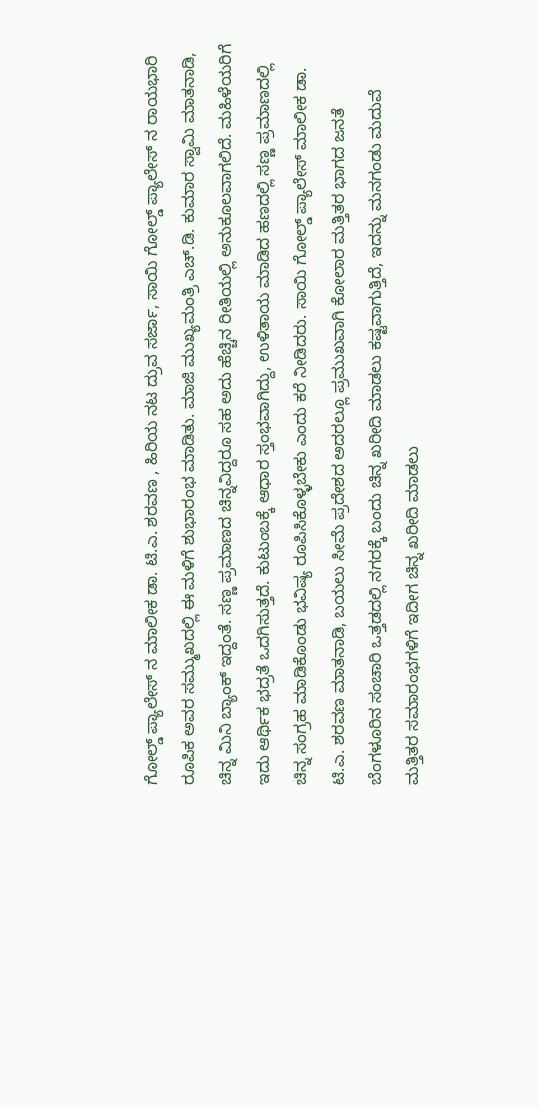ಗೋಲ್ಡ್ ಪ್ಯಾಲೇಸ್ ನ ಮಾಲೀಕ ಡಾ. ಟಿ.ಎ. ಶರವಣ , ಹಿರಿಯ ನಟ ದ್ರುವ ಸರ್ಜಾ, ಸಾಯಿ ಗೋಲ್ಡ್ ಪ್ಯಾಲೇಸ್ ನ ರಾಯಭಾರಿ ರೂಪಿಕ ಅವರ ಸಮ್ಮುಖದಲ್ಲಿ ಈ ಮಳಿಗೆ ಶುಭಾರಂಭ ಮಾಡಿತು. ಮಾಜಿ ಮುಖ್ಯಮಂತ್ರಿ ಎಚ್.ಡಿ. ಕುಮಾರ ಸ್ವಾಮಿ ಮಾತನಾಡಿ, ಚಿನ್ನ ಮಿನಿ ಬ್ಯಾಂಕ್ ಇದ್ದಂತೆ. ಸಣ್ಣ ಪ್ರಮಾಣದ ಚಿನ್ನವಿದ್ದರೂ ಸಹ ಅದು ಹೆಚ್ಚಿನ ರೀತಿಯಲ್ಲಿ ಅನುಕೂಲವಾಗಲಿದೆ. ಮಹಿಳೆಯರಿಗೆ ಇದು ಆರ್ಥಿಕ ಭದ್ರತೆ ಒದಗಿಸುತ್ತದೆ. ಕುಟುಂಬಕ್ಕೆ ಆಧಾರ ಸ್ತಂಭವಾಗಿದ್ದು, ಉಳಿತಾಯ ಮಾಡಿದ ಹಣದಲ್ಲಿ ಸಣ್ಣ ಪ್ರಮಾಣದಲ್ಲಿ ಚಿನ್ನ ಸಂಗ್ರಹ ಮಾಡಿಕೊಂಡು ಭವಿಷ್ಯ ರೂಪಿಸಿಕೊಳ್ಳಬೇಕು ಎಂದು ಕರೆ ನೀಡಿದರು. ಸಾಯಿ ಗೋಲ್ಡ್ ಪ್ಯಾಲೇಸ್ ಮಾಲೀಕ ಡಾ. ಟಿ.ಎ. ಶರವಣ ಮಾತನಾಡಿ, ಬಯಲು ಸೀಮೆ ಪ್ರದೇಶದ ಅದರಲ್ಲೂ ಪ್ರಮುಖವಾಗಿ ಕೋಲಾರ ಮತ್ತಿತರ ಭಾಗದ ಜನತೆ ಬೆಂಗಳೂರಿನ ಸಂಚಾರಿ ಒತ್ತಡದಲ್ಲಿ ನಗರಕ್ಕೆ ಬಂದು ಚಿನ್ನ ಖರೀದಿ ಮಾಡಲು ಕಷ್ಟವಾಗುತ್ತಿದೆ, ಇದನ್ನು ಮನಗಂಡು ಮದುವೆ ಮತ್ತಿತರ ಸಮಾರಂಭಗಳಿಗೆ ಇದೀಗ ಚಿನ್ನ ಖರೀದಿ ಮಾಡಲು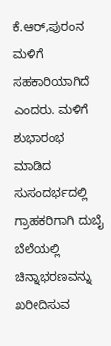ಕೆ.ಆರ್,ಪುರಂನ ಮಳಿಗೆ ಸಹಕಾರಿಯಾಗಿದೆ ಎಂದರು. ಮಳಿಗೆ ಶುಭಾರಂಭ ಮಾಡಿದ ಸುಸಂದರ್ಭದಲ್ಲಿ ಗ್ರಾಹಕರಿಗಾಗಿ ದುಬೈ ಬೆಲೆಯಲ್ಲಿ ಚಿನ್ನಾಭರಣವನ್ನು ಖರೀದಿಸುವ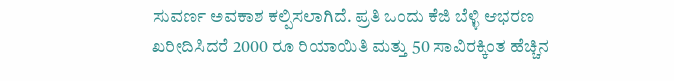ಸುವರ್ಣ ಅವಕಾಶ ಕಲ್ಪಿಸಲಾಗಿದೆ. ಪ್ರತಿ ಒಂದು ಕೆಜಿ ಬೆಳ್ಳಿ ಆಭರಣ ಖರೀದಿಸಿದರೆ 2000 ರೂ ರಿಯಾಯಿತಿ ಮತ್ತು 50 ಸಾವಿರಕ್ಕಿಂತ ಹೆಚ್ಚಿನ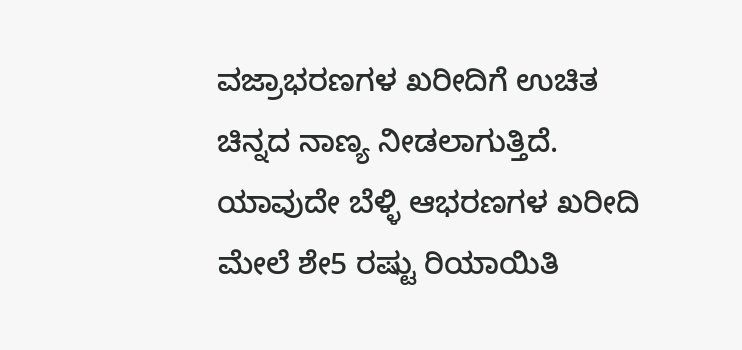ವಜ್ರಾಭರಣಗಳ ಖರೀದಿಗೆ ಉಚಿತ ಚಿನ್ನದ ನಾಣ್ಯ ನೀಡಲಾಗುತ್ತಿದೆ. ಯಾವುದೇ ಬೆಳ್ಳಿ ಆಭರಣಗಳ ಖರೀದಿ ಮೇಲೆ ಶೇ5 ರಷ್ಟು ರಿಯಾಯಿತಿ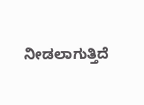ನೀಡಲಾಗುತ್ತಿದೆ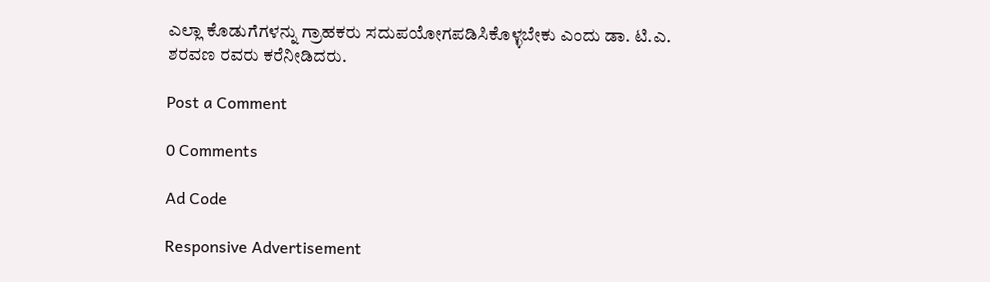ಎಲ್ಲಾ ಕೊಡುಗೆಗಳನ್ನು ಗ್ರಾಹಕರು ಸದುಪಯೋಗಪಡಿಸಿಕೊಳ್ಳಬೇಕು ಎಂದು ಡಾ. ಟಿ.ಎ. ಶರವಣ ರವರು ಕರೆನೀಡಿದರು.

Post a Comment

0 Comments

Ad Code

Responsive Advertisement